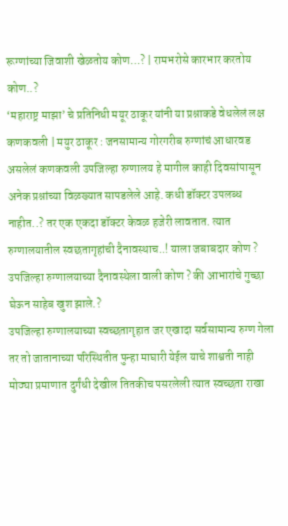रूग्णांच्या जिवाशी खेळतोय कोण…? | रामभरोसे कारभार करतोय कोण..?
‘महाराष्ट्र माझा’ चे प्रतिनिधी मयूर ठाकूर यांनी या प्रश्नाकडे वेधलेलं लक्ष
कणकवली | मयुर ठाकूर : जनसामान्य गोरगरीब रुग्णांचं आधारवड असलेलं कणकवली उपजिल्हा रुग्णालय हे मागील काही दिवसांपासून अनेक प्रश्नांच्या विळख्यात सापडलेले आहे. कधी डॉक्टर उपलब्ध नाहीत..? तर एक एकदा डॉक्टर केवळ हजेरी लावतात. त्यात रुग्णालयातील स्वछतागृहांची दैनावस्थाच..! याला जबाबदार कोण ? उपजिल्हा रुग्णालयाच्या दैनावस्थेला वाली कोण ? की आभारांचे गुच्छा घेऊन साहेब खुश झाले.?
उपजिल्हा रुग्णालयाच्या स्वच्छतागृहात जर एखादा सर्वसामान्य रुग्ण गेला तर तो जातानाच्या परिस्थितीत पुन्हा माघारी येईल याचे शाश्वती नाही मोठ्या प्रमाणात दुर्गंधी देखील तितकीच पसरलेली त्यात स्वच्छता राखा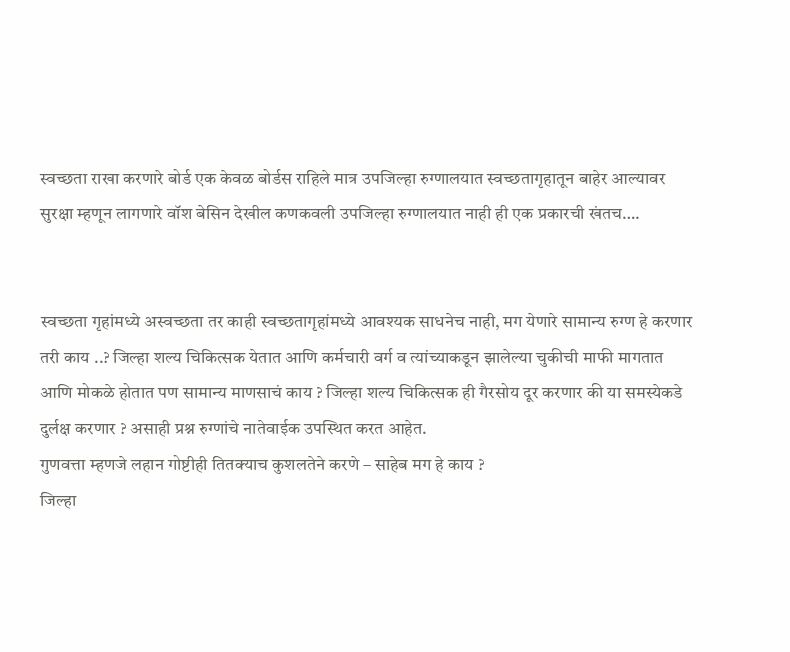स्वच्छता राखा करणारे बोर्ड एक केवळ बोर्डस राहिले मात्र उपजिल्हा रुग्णालयात स्वच्छतागृहातून बाहेर आल्यावर सुरक्षा म्हणून लागणारे वॉश बेसिन देखील कणकवली उपजिल्हा रुग्णालयात नाही ही एक प्रकारची खंतच….


स्वच्छता गृहांमध्ये अस्वच्छता तर काही स्वच्छतागृहांमध्ये आवश्यक साधनेच नाही, मग येणारे सामान्य रुग्ण हे करणार तरी काय ..? जिल्हा शल्य चिकित्सक येतात आणि कर्मचारी वर्ग व त्यांच्याकडून झालेल्या चुकीची माफी मागतात आणि मोकळे होतात पण सामान्य माणसाचं काय ? जिल्हा शल्य चिकित्सक ही गैरसोय दूर करणार की या समस्येकडे दुर्लक्ष करणार ? असाही प्रश्न रुग्णांचे नातेवाईक उपस्थित करत आहेत.
गुणवत्ता म्हणजे लहान गोष्टीही तितक्याच कुशलतेने करणे – साहेब मग हे काय ?
जिल्हा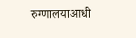रुग्णालयाआधी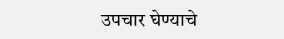उपचार घेण्याचे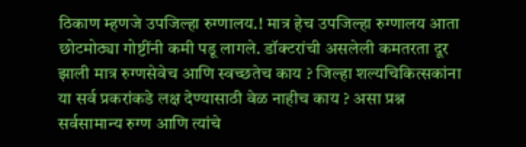ठिकाण म्हणजे उपजिल्हा रुग्णालय.! मात्र हेच उपजिल्हा रुग्णालय आता छोटमोठ्या गोष्टींनी कमी पडू लागले. डॉक्टरांची असलेली कमतरता दूर झाली मात्र रुग्णसेवेच आणि स्वच्छतेच काय ? जिल्हा शल्यचिकित्सकांना या सर्व प्रकरांकडे लक्ष देण्यासाठी वेळ नाहीच काय ? असा प्रश्न सर्वसामान्य रुग्ण आणि त्यांचे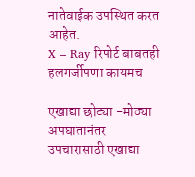नातेवाईक उपस्थित करत आहेत.
X – Ray रिपोर्ट बाबतही हलगर्जीपणा कायमच

एखाद्या छोट्या -मोठ्या अपघातानंतर उपचारासाठी एखाद्या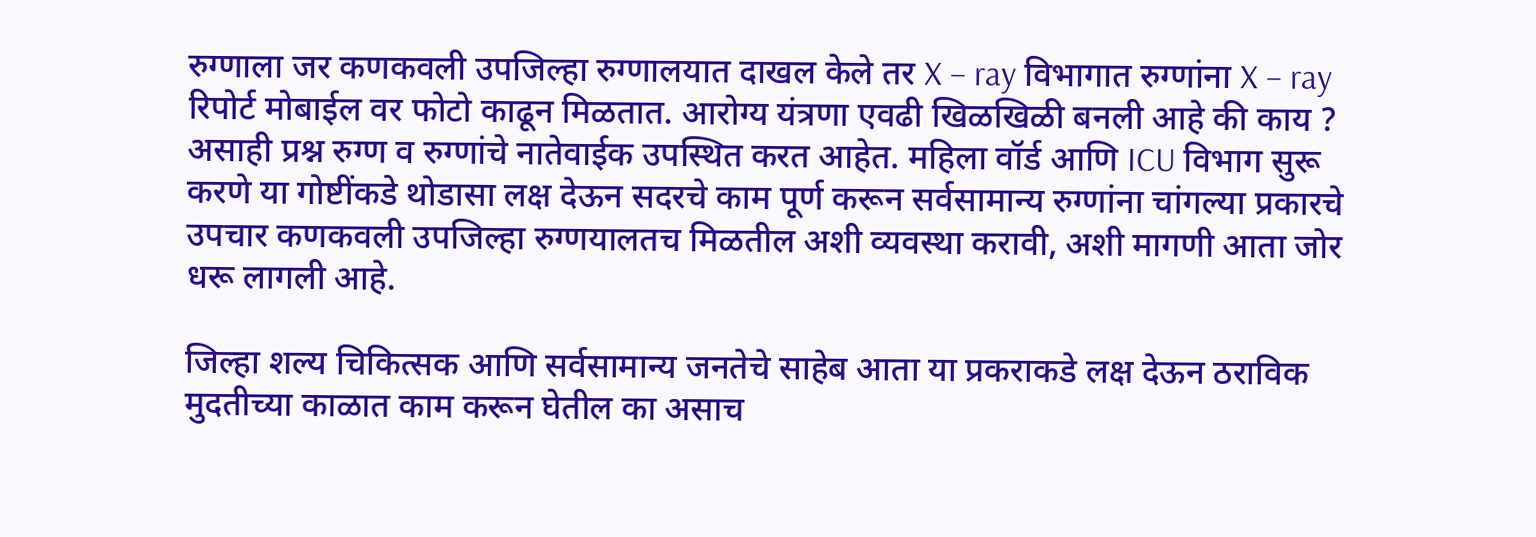रुग्णाला जर कणकवली उपजिल्हा रुग्णालयात दाखल केले तर X – ray विभागात रुग्णांना X – ray रिपोर्ट मोबाईल वर फोटो काढून मिळतात. आरोग्य यंत्रणा एवढी खिळखिळी बनली आहे की काय ? असाही प्रश्न रुग्ण व रुग्णांचे नातेवाईक उपस्थित करत आहेत. महिला वॉर्ड आणि ICU विभाग सुरू करणे या गोष्टींकडे थोडासा लक्ष देऊन सदरचे काम पूर्ण करून सर्वसामान्य रुग्णांना चांगल्या प्रकारचे उपचार कणकवली उपजिल्हा रुग्णयालतच मिळतील अशी व्यवस्था करावी, अशी मागणी आता जोर धरू लागली आहे.

जिल्हा शल्य चिकित्सक आणि सर्वसामान्य जनतेचे साहेब आता या प्रकराकडे लक्ष देऊन ठराविक मुदतीच्या काळात काम करून घेतील का असाच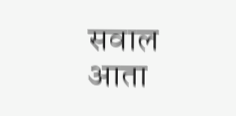सवाल आता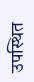उपस्थित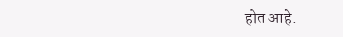होत आहे.